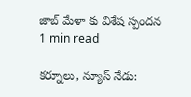జాబ్ మేళా కు విశేష స్పందన
1 min read

కర్నూలు, న్యూస్ నేడు: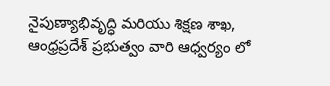నైపుణ్యాభివృద్ధి మరియు శిక్షణ శాఖ, ఆంధ్రప్రదేశ్ ప్రభుత్వం వారి ఆధ్వర్యం లో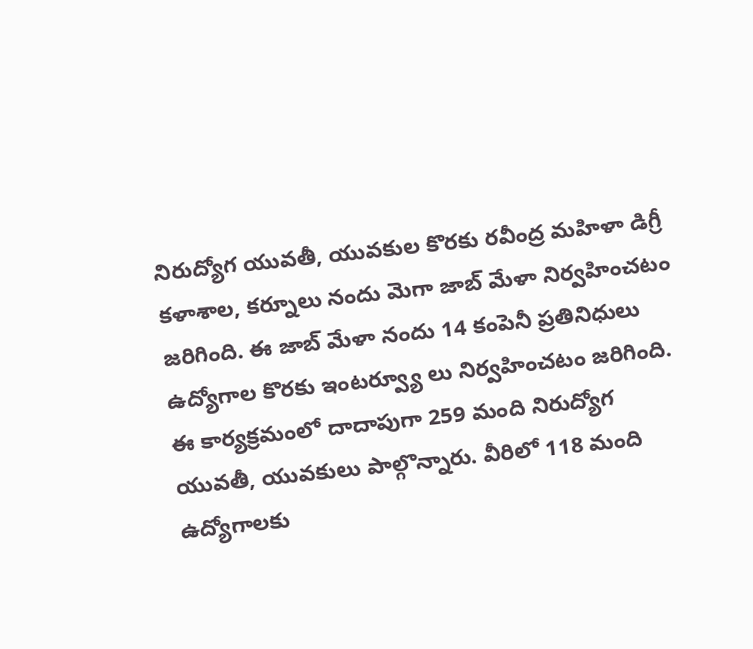నిరుద్యోగ యువతీ, యువకుల కొరకు రవీంద్ర మహిళా డిగ్రీ కళాశాల, కర్నూలు నందు మెగా జాబ్ మేళా నిర్వహించటం జరిగింది. ఈ జాబ్ మేళా నందు 14 కంపెనీ ప్రతినిధులు ఉద్యోగాల కొరకు ఇంటర్వ్యూ లు నిర్వహించటం జరిగింది. ఈ కార్యక్రమంలో దాదాపుగా 259 మంది నిరుద్యోగ యువతీ, యువకులు పాల్గొన్నారు. వీరిలో 118 మంది ఉద్యోగాలకు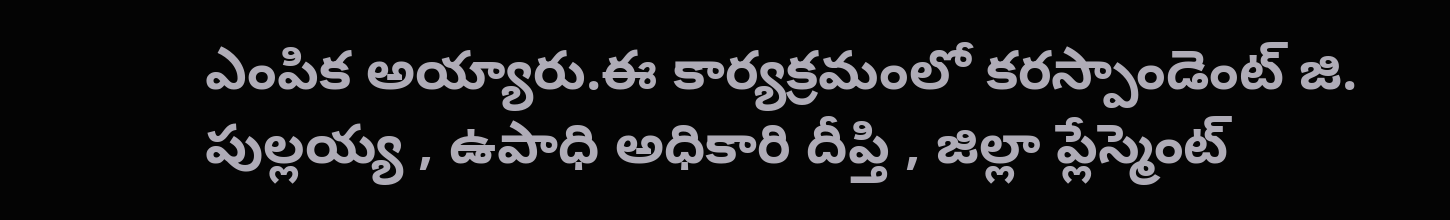ఎంపిక అయ్యారు.ఈ కార్యక్రమంలో కరస్పాండెంట్ జి. పుల్లయ్య , ఉపాధి అధికారి దీప్తి , జిల్లా ప్లేస్మెంట్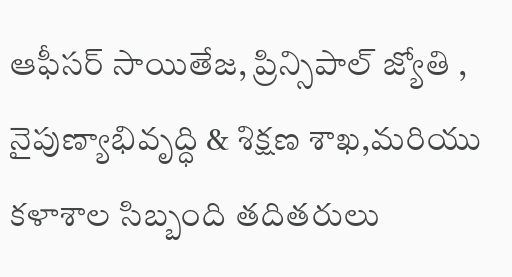ఆఫీసర్ సాయితేజ, ప్రిన్సిపాల్ జ్యోతి , నైపుణ్యాభివృద్ధి & శిక్షణ శాఖ,మరియు కళాశాల సిబ్బంది తదితరులు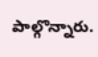పాల్గొన్నారు.